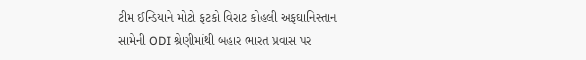ટીમ ઈન્ડિયાને મોટો ફટકો વિરાટ કોહલી અફઘાનિસ્તાન સામેની ODI શ્રેણીમાંથી બહાર ભારત પ્રવાસ પર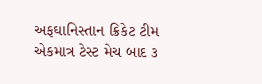અફઘાનિસ્તાન ક્રિકેટ ટીમ એકમાત્ર ટેસ્ટ મેચ બાદ ૩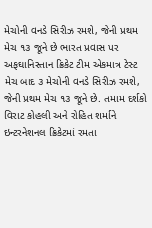મેચોની વનડે સિરીઝ રમશે, જેની પ્રથમ મેચ ૧૩ જૂને છે ભારત પ્રવાસ પર અફઘાનિસ્તાન ક્રિકેટ ટીમ એકમાત્ર ટેસ્ટ મેચ બાદ ૩ મેચોની વનડે સિરીઝ રમશે, જેની પ્રથમ મેચ ૧૩ જૂને છે. તમામ દર્શકો વિરાટ કોહલી અને રોહિત શર્માને ઇન્ટરનેશનલ ક્રિકેટમાં રમતા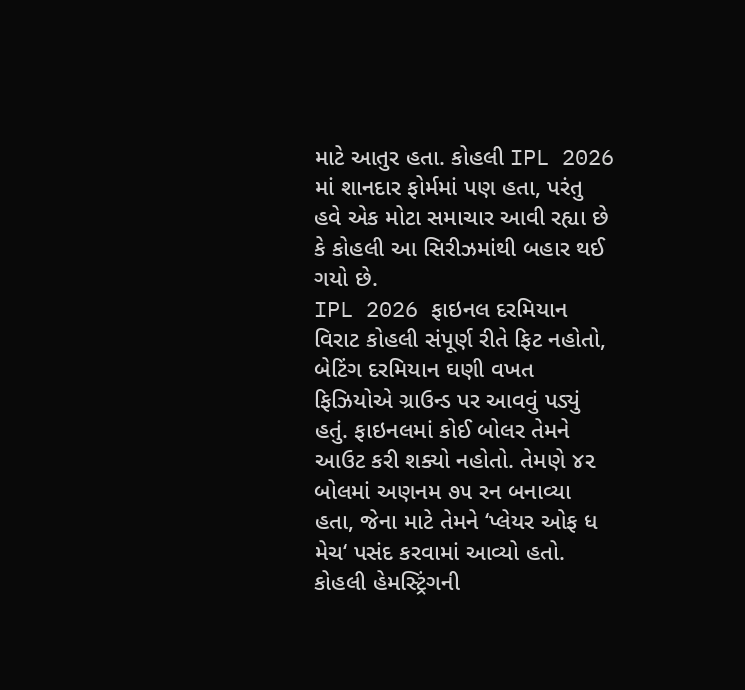માટે આતુર હતા. કોહલી IPL 2026 માં શાનદાર ફોર્મમાં પણ હતા, પરંતુ હવે એક મોટા સમાચાર આવી રહ્યા છે કે કોહલી આ સિરીઝમાંથી બહાર થઈ ગયો છે.
IPL 2026 ફાઇનલ દરમિયાન વિરાટ કોહલી સંપૂર્ણ રીતે ફિટ નહોતો, બેટિંગ દરમિયાન ઘણી વખત ફિઝિયોએ ગ્રાઉન્ડ પર આવવું પડ્યું હતું. ફાઇનલમાં કોઈ બોલર તેમને આઉટ કરી શક્યો નહોતો. તેમણે ૪૨ બોલમાં અણનમ ૭૫ રન બનાવ્યા હતા, જેના માટે તેમને ‘પ્લેયર ઓફ ધ મેચ‘ પસંદ કરવામાં આવ્યો હતો. કોહલી હેમસ્ટ્રિંગની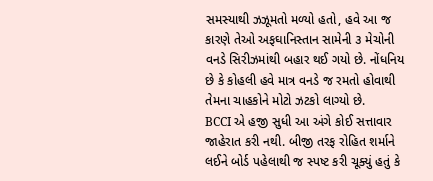સમસ્યાથી ઝઝૂમતો મળ્યો હતો, હવે આ જ કારણે તેઓ અફઘાનિસ્તાન સામેની ૩ મેચોની વનડે સિરીઝમાંથી બહાર થઈ ગયો છે. નોંધનિય છે કે કોહલી હવે માત્ર વનડે જ રમતો હોવાથી તેમના ચાહકોને મોટો ઝટકો લાગ્યો છે.
BCCI એ હજી સુધી આ અંગે કોઈ સત્તાવાર જાહેરાત કરી નથી. બીજી તરફ રોહિત શર્માને લઈને બોર્ડ પહેલાથી જ સ્પષ્ટ કરી ચૂક્યું હતું કે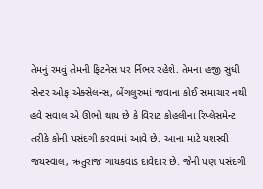તેમનું રમવું તેમની ફિટનેસ પર ર્નિભર રહેશે. તેમના હજી સુધી સેન્ટર ઓફ એક્સેલન્સ, બેંગલુરુમાં જવાના કોઈ સમાચાર નથી
હવે સવાલ એ ઊભો થાય છે કે વિરાટ કોહલીના રિપ્લેસમેન્ટ તરીકે કોની પસંદગી કરવામાં આવે છે. આના માટે યશસ્વી જયસ્વાલ, ઋતુરાજ ગાયકવાડ દાવેદાર છે. જેની પણ પસંદગી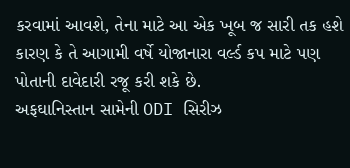કરવામાં આવશે, તેના માટે આ એક ખૂબ જ સારી તક હશે કારણ કે તે આગામી વર્ષે યોજાનારા વર્લ્ડ કપ માટે પણ પોતાની દાવેદારી રજૂ કરી શકે છે.
અફઘાનિસ્તાન સામેની ODI સિરીઝ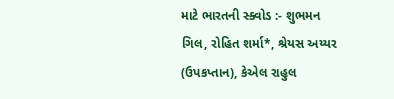માટે ભારતની સ્ક્વોડ :- શુભમન ગિલ, રોહિત શર્મા*, શ્રેયસ અય્યર (ઉપકપ્તાન), કેએલ રાહુલ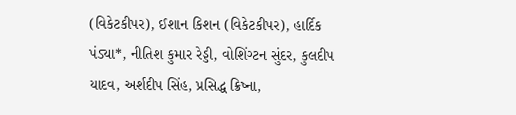(વિકેટકીપર), ઈશાન કિશન (વિકેટકીપર), હાર્દિક પંડ્યા*, નીતિશ કુમાર રેડ્ડી, વોશિંગ્ટન સુંદર, કુલદીપ યાદવ, અર્શદીપ સિંહ, પ્રસિદ્ધ ક્રિષ્ના,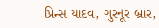પ્રિન્સ યાદવ, ગુરનૂર બ્રાર,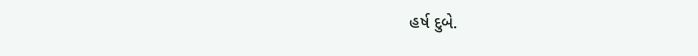હર્ષ દુબે.